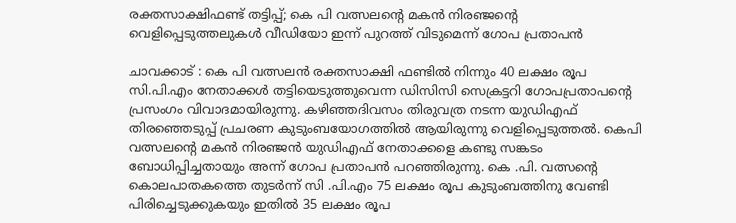രക്തസാക്ഷിഫണ്ട് തട്ടിപ്പ്; കെ പി വത്സലന്റെ മകൻ നിരഞ്ജന്റെ വെളിപ്പെടുത്തലുകൾ വീഡിയോ ഇന്ന് പുറത്ത് വിടുമെന്ന് ഗോപ പ്രതാപൻ

ചാവക്കാട് : കെ പി വത്സലൻ രക്തസാക്ഷി ഫണ്ടിൽ നിന്നും 40 ലക്ഷം രൂപ സി.പി.എം നേതാക്കൾ തട്ടിയെടുത്തുവെന്ന ഡിസിസി സെക്രട്ടറി ഗോപപ്രതാപന്റെ പ്രസംഗം വിവാദമായിരുന്നു. കഴിഞ്ഞദിവസം തിരുവത്ര നടന്ന യുഡിഎഫ് തിരഞ്ഞെടുപ്പ് പ്രചരണ കുടുംബയോഗത്തിൽ ആയിരുന്നു വെളിപ്പെടുത്തൽ. കെപി വത്സലന്റെ മകൻ നിരഞ്ജൻ യുഡിഎഫ് നേതാക്കളെ കണ്ടു സങ്കടം ബോധിപ്പിച്ചതായും അന്ന് ഗോപ പ്രതാപൻ പറഞ്ഞിരുന്നു. കെ .പി. വത്സന്റെ കൊലപാതകത്തെ തുടർന്ന് സി .പി.എം 75 ലക്ഷം രൂപ കുടുംബത്തിനു വേണ്ടി പിരിച്ചെടുക്കുകയും ഇതിൽ 35 ലക്ഷം രൂപ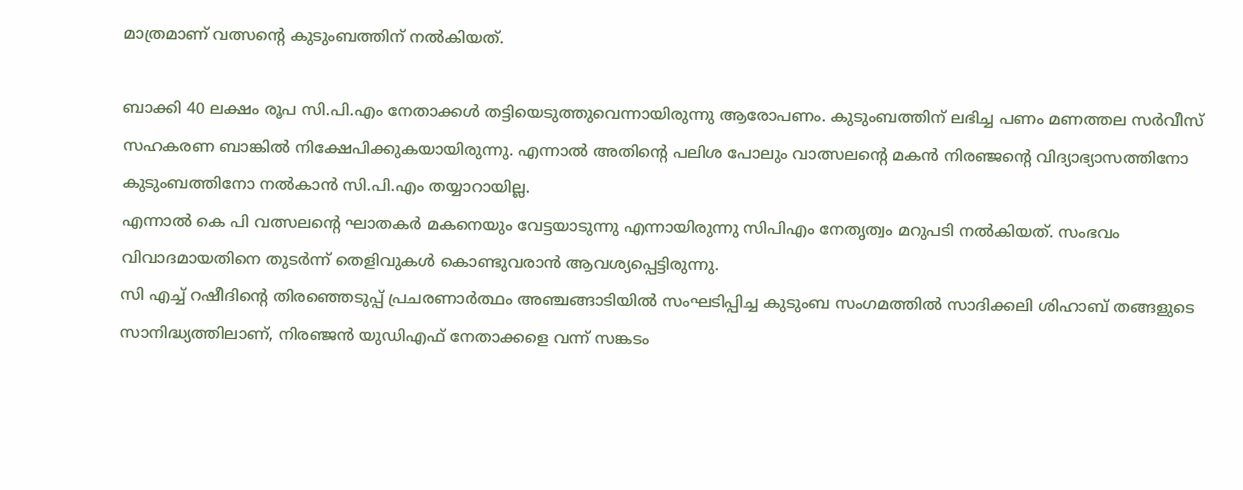മാത്രമാണ് വത്സന്റെ കുടുംബത്തിന് നൽകിയത്.

ബാക്കി 40 ലക്ഷം രൂപ സി.പി.എം നേതാക്കൾ തട്ടിയെടുത്തുവെന്നായിരുന്നു ആരോപണം. കുടുംബത്തിന് ലഭിച്ച പണം മണത്തല സർവീസ് സഹകരണ ബാങ്കിൽ നിക്ഷേപിക്കുകയായിരുന്നു. എന്നാൽ അതിന്റെ പലിശ പോലും വാത്സലന്റെ മകൻ നിരഞ്ജന്റെ വിദ്യാഭ്യാസത്തിനോ കുടുംബത്തിനോ നൽകാൻ സി.പി.എം തയ്യാറായില്ല.
എന്നാൽ കെ പി വത്സലന്റെ ഘാതകർ മകനെയും വേട്ടയാടുന്നു എന്നായിരുന്നു സിപിഎം നേതൃത്വം മറുപടി നൽകിയത്. സംഭവം വിവാദമായതിനെ തുടർന്ന് തെളിവുകൾ കൊണ്ടുവരാൻ ആവശ്യപ്പെട്ടിരുന്നു.
സി എച്ച് റഷീദിന്റെ തിരഞ്ഞെടുപ്പ് പ്രചരണാർത്ഥം അഞ്ചങ്ങാടിയിൽ സംഘടിപ്പിച്ച കുടുംബ സംഗമത്തിൽ സാദിക്കലി ശിഹാബ് തങ്ങളുടെ സാനിദ്ധ്യത്തിലാണ്, നിരഞ്ജൻ യുഡിഎഫ് നേതാക്കളെ വന്ന് സങ്കടം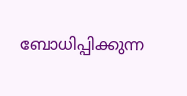ബോധിപ്പിക്കുന്ന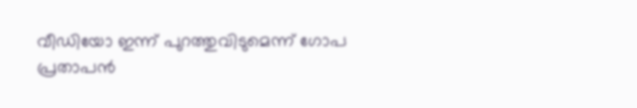വീഡിയോ ഇന്ന് പുറത്തുവിടുമെന്ന് ഗോപ പ്രതാപൻ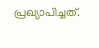പ്രഖ്യാപിച്ചത്.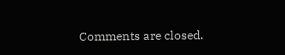Comments are closed.